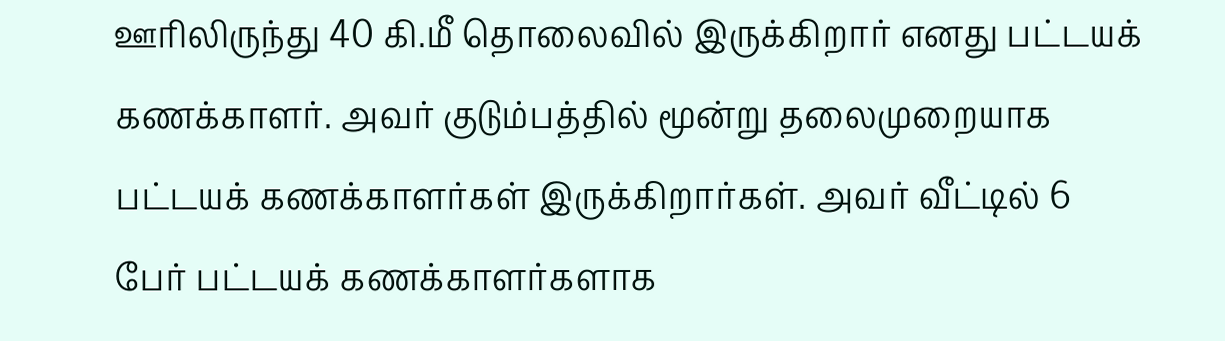ஊரிலிருந்து 40 கி.மீ தொலைவில் இருக்கிறார் எனது பட்டயக் கணக்காளர். அவர் குடும்பத்தில் மூன்று தலைமுறையாக பட்டயக் கணக்காளர்கள் இருக்கிறார்கள். அவர் வீட்டில் 6 பேர் பட்டயக் கணக்காளர்களாக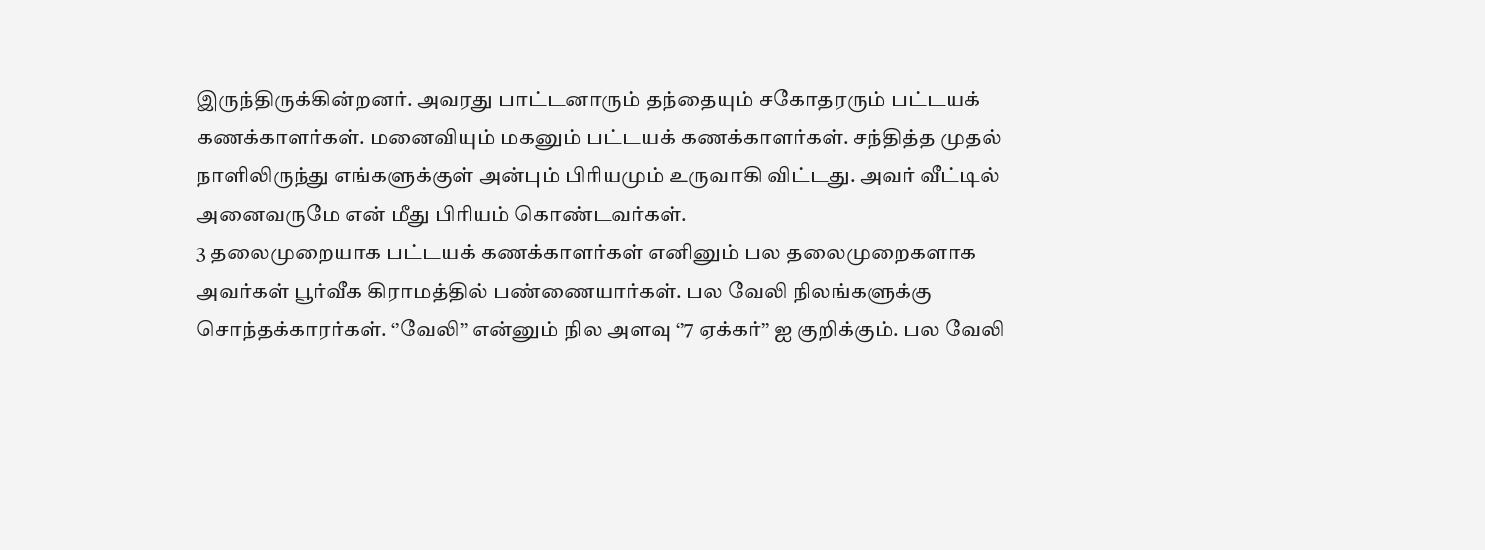இருந்திருக்கின்றனர். அவரது பாட்டனாரும் தந்தையும் சகோதரரும் பட்டயக் கணக்காளர்கள். மனைவியும் மகனும் பட்டயக் கணக்காளர்கள். சந்தித்த முதல் நாளிலிருந்து எங்களுக்குள் அன்பும் பிரியமும் உருவாகி விட்டது. அவர் வீட்டில் அனைவருமே என் மீது பிரியம் கொண்டவர்கள்.
3 தலைமுறையாக பட்டயக் கணக்காளர்கள் எனினும் பல தலைமுறைகளாக அவர்கள் பூர்வீக கிராமத்தில் பண்ணையார்கள். பல வேலி நிலங்களுக்கு சொந்தக்காரர்கள். ‘’வேலி’’ என்னும் நில அளவு ‘’7 ஏக்கர்’’ ஐ குறிக்கும். பல வேலி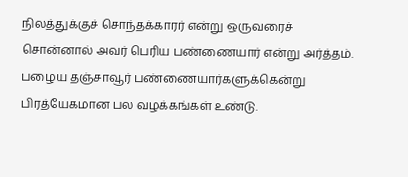நிலத்துக்குச் சொந்தக்காரர் என்று ஒருவரைச் சொன்னால் அவர் பெரிய பண்ணையார் என்று அர்த்தம்.
பழைய தஞ்சாவூர் பண்ணையார்களுக்கென்று பிரத்யேகமான பல வழக்கங்கள் உண்டு.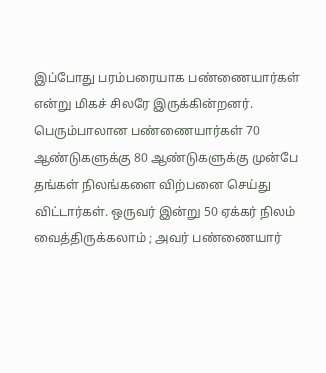இப்போது பரம்பரையாக பண்ணையார்கள் என்று மிகச் சிலரே இருக்கின்றனர். பெரும்பாலான பண்ணையார்கள் 70 ஆண்டுகளுக்கு 80 ஆண்டுகளுக்கு முன்பே தங்கள் நிலங்களை விற்பனை செய்து விட்டார்கள். ஒருவர் இன்று 50 ஏக்கர் நிலம் வைத்திருக்கலாம் ; அவர் பண்ணையார்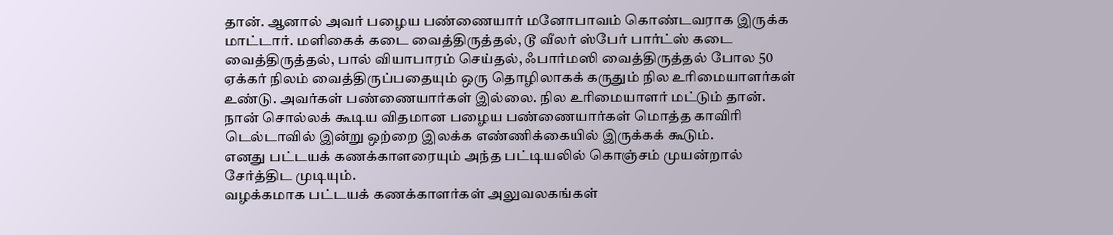தான். ஆனால் அவர் பழைய பண்ணையார் மனோபாவம் கொண்டவராக இருக்க மாட்டார். மளிகைக் கடை வைத்திருத்தல், டூ வீலர் ஸ்பேர் பார்ட்ஸ் கடை வைத்திருத்தல், பால் வியாபாரம் செய்தல், ஃபார்மஸி வைத்திருத்தல் போல 50 ஏக்கர் நிலம் வைத்திருப்பதையும் ஒரு தொழிலாகக் கருதும் நில உரிமையாளர்கள் உண்டு. அவர்கள் பண்ணையார்கள் இல்லை. நில உரிமையாளர் மட்டும் தான். நான் சொல்லக் கூடிய விதமான பழைய பண்ணையார்கள் மொத்த காவிரி டெல்டாவில் இன்று ஒற்றை இலக்க எண்ணிக்கையில் இருக்கக் கூடும்.
எனது பட்டயக் கணக்காளரையும் அந்த பட்டியலில் கொஞ்சம் முயன்றால் சேர்த்திட முடியும்.
வழக்கமாக பட்டயக் கணக்காளர்கள் அலுவலகங்கள்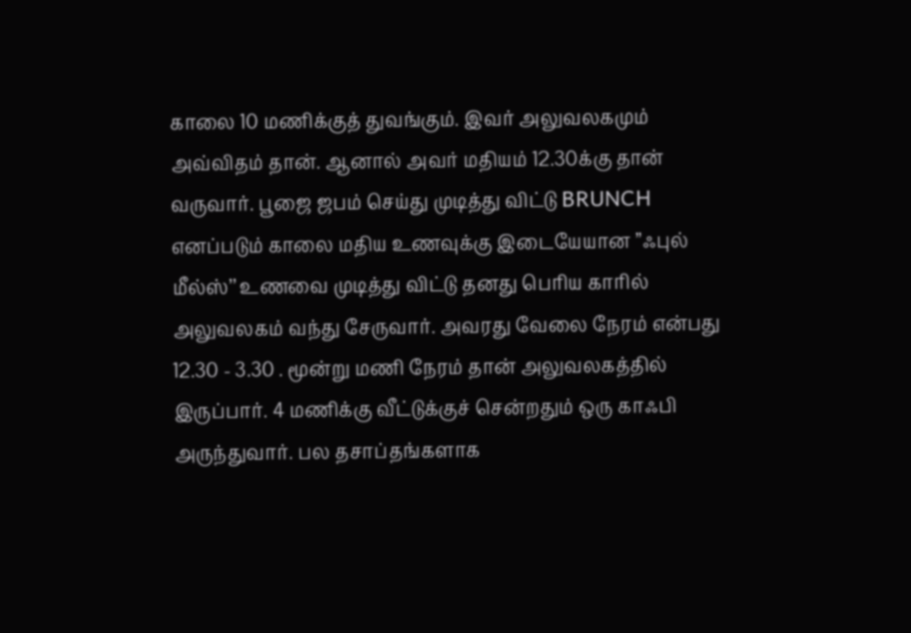காலை 10 மணிக்குத் துவங்கும். இவர் அலுவலகமும் அவ்விதம் தான். ஆனால் அவர் மதியம் 12.30க்கு தான் வருவார். பூஜை ஜபம் செய்து முடித்து விட்டு BRUNCH எனப்படும் காலை மதிய உணவுக்கு இடையேயான ’’ஃபுல் மீல்ஸ்’’ உணவை முடித்து விட்டு தனது பெரிய காரில் அலுவலகம் வந்து சேருவார். அவரது வேலை நேரம் என்பது 12.30 - 3.30 . மூன்று மணி நேரம் தான் அலுவலகத்தில் இருப்பார். 4 மணிக்கு வீட்டுக்குச் சென்றதும் ஒரு காஃபி அருந்துவார். பல தசாப்தங்களாக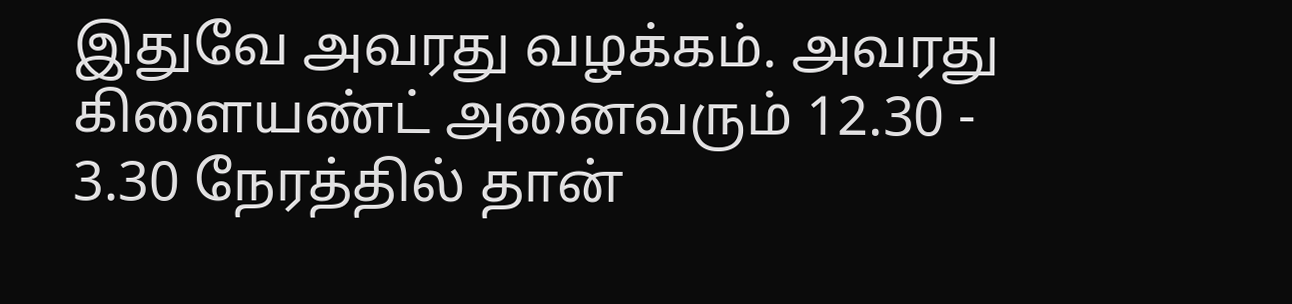இதுவே அவரது வழக்கம். அவரது கிளையண்ட் அனைவரும் 12.30 - 3.30 நேரத்தில் தான்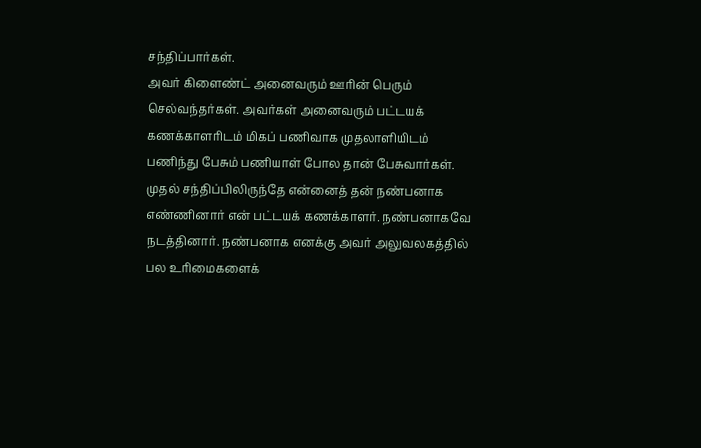சந்திப்பார்கள்.
அவர் கிளைண்ட் அனைவரும் ஊரின் பெரும் செல்வந்தர்கள். அவர்கள் அனைவரும் பட்டயக் கணக்காளரிடம் மிகப் பணிவாக முதலாளியிடம் பணிந்து பேசும் பணியாள் போல தான் பேசுவார்கள்.
முதல் சந்திப்பிலிருந்தே என்னைத் தன் நண்பனாக எண்ணினார் என் பட்டயக் கணக்காளர். நண்பனாகவே நடத்தினார். நண்பனாக எனக்கு அவர் அலுவலகத்தில் பல உரிமைகளைக்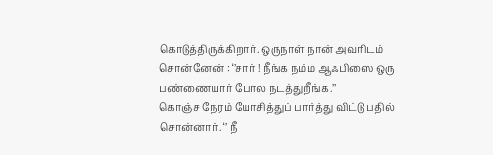கொடுத்திருக்கிறார். ஒருநாள் நான் அவரிடம் சொன்னேன் : ‘’சார் ! நீங்க நம்ம ஆஃபிஸை ஒரு பண்ணையார் போல நடத்துறீங்க.’’
கொஞ்ச நேரம் யோசித்துப் பார்த்து விட்டு பதில் சொன்னார். ‘’ நீ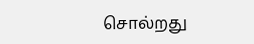சொல்றது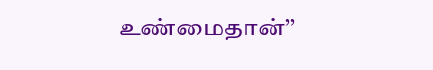உண்மைதான்’’